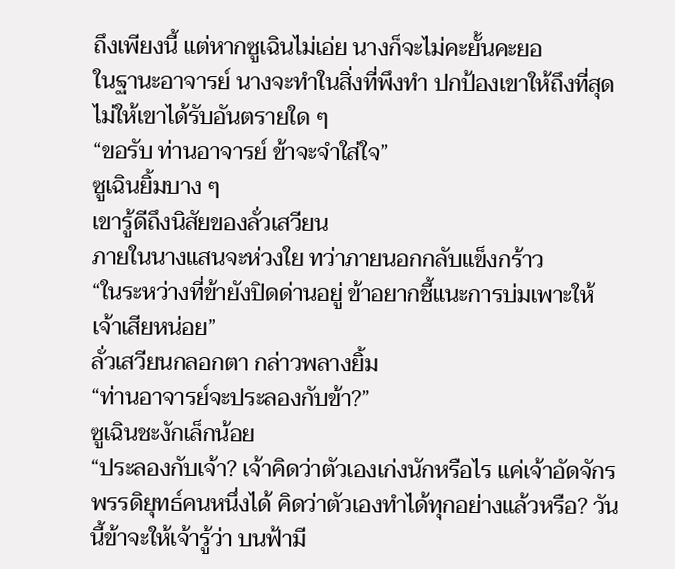ถึงเพียงนี้ แต่หากซูเฉินไม่เอ่ย นางก็จะไม่คะยั้นคะยอ
ในฐานะอาจารย์ นางจะทำในสิ่งที่พึงทำ ปกป้องเขาให้ถึงที่สุด ไม่ให้เขาได้รับอันตรายใด ๆ
“ขอรับ ท่านอาจารย์ ข้าจะจำใส่ใจ”
ซูเฉินยิ้มบาง ๆ
เขารู้ดีถึงนิสัยของลั่วเสวียน
ภายในนางแสนจะห่วงใย ทว่าภายนอกกลับแข็งกร้าว
“ในระหว่างที่ข้ายังปิดด่านอยู่ ข้าอยากชี้แนะการบ่มเพาะให้เจ้าเสียหน่อย”
ลั่วเสวียนกลอกตา กล่าวพลางยิ้ม
“ท่านอาจารย์จะประลองกับข้า?”
ซูเฉินชะงักเล็กน้อย
“ประลองกับเจ้า? เจ้าคิดว่าตัวเองเก่งนักหรือไร แค่เจ้าอัดจักรพรรดิยุทธ์คนหนึ่งได้ คิดว่าตัวเองทำได้ทุกอย่างแล้วหรือ? วันนี้ข้าจะให้เจ้ารู้ว่า บนฟ้ามี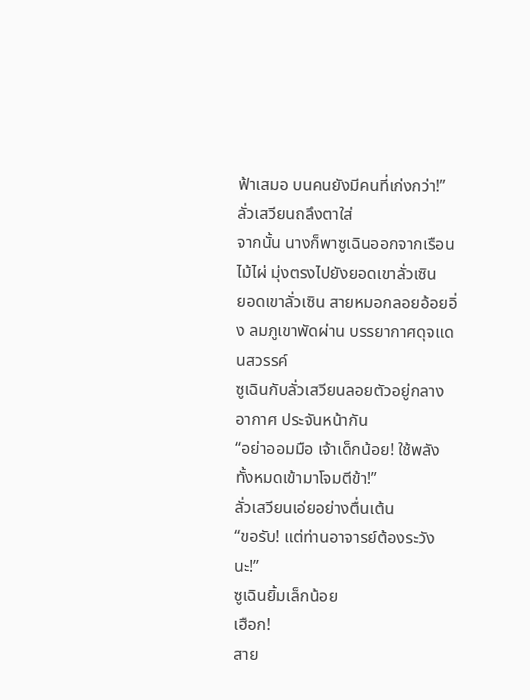ฟ้าเสมอ บนคนยังมีคนที่เก่งกว่า!”
ลั่วเสวียนถลึงตาใส่
จากนั้น นางก็พาซูเฉินออกจากเรือนไม้ไผ่ มุ่งตรงไปยังยอดเขาลั่วเซิน
ยอดเขาลั่วเซิน สายหมอกลอยอ้อยอิ่ง ลมภูเขาพัดผ่าน บรรยากาศดุจแดนสวรรค์
ซูเฉินกับลั่วเสวียนลอยตัวอยู่กลางอากาศ ประจันหน้ากัน
“อย่าออมมือ เจ้าเด็กน้อย! ใช้พลังทั้งหมดเข้ามาโจมตีข้า!”
ลั่วเสวียนเอ่ยอย่างตื่นเต้น
“ขอรับ! แต่ท่านอาจารย์ต้องระวังนะ!”
ซูเฉินยิ้มเล็กน้อย
เฮือก!
สาย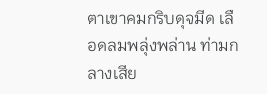ตาเขาคมกริบดุจมีด เลือดลมพลุ่งพล่าน ท่ามกลางเสีย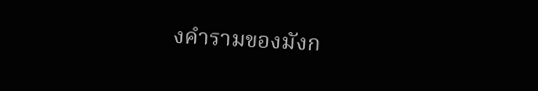งคำรามของมังก